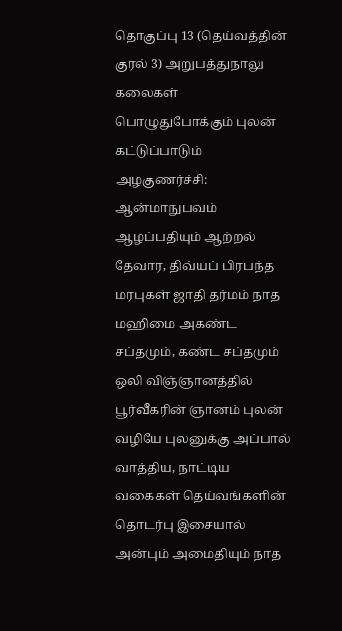தொகுப்பு 13 (தெய்வத்தின் குரல் 3) அறுபத்துநாலு கலைகள் பொழுதுபோக்கும் புலன் கட்டுப்பாடும் அழகுணர்ச்சி: ஆன்மாநுபவம் ஆழப்பதியும் ஆற்றல் தேவார, திவ்யப் பிரபந்த மரபுகள் ஜாதி தர்மம் நாத மஹிமை அகண்ட சப்தமும், கண்ட சப்தமும் ஒலி விஞ்ஞானத்தில் பூர்வீகரின் ஞானம் புலன் வழியே புலனுக்கு அப்பால் வாத்திய, நாட்டிய வகைகள் தெய்வங்களின் தொடர்பு இசையால் அன்பும் அமைதியும் நாத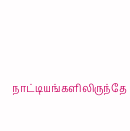நாட்டியங்களிலிருந்தே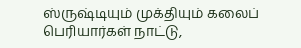ஸ்ருஷ்டியும் முக்தியும் கலைப் பெரியார்கள் நாட்டு,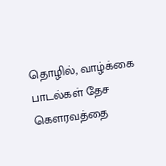தொழில், வாழ்க்கை பாடல்கள் தேச கௌரவத்தை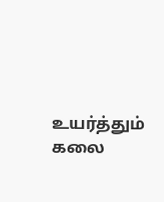உயர்த்தும் கலை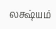லக்ஷ்யம்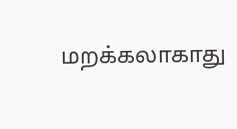மறக்கலாகாது